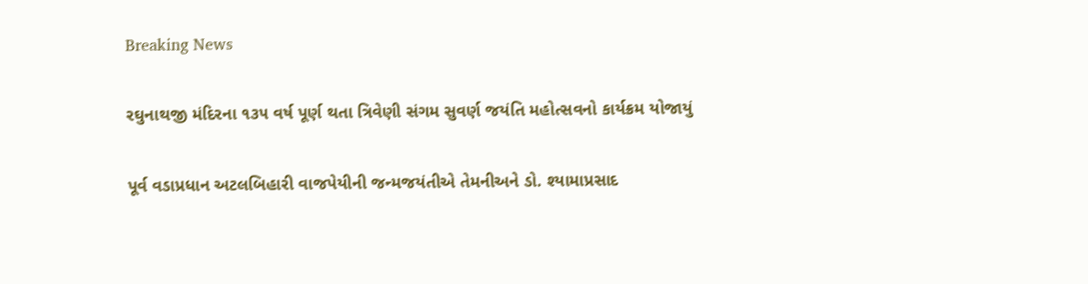Breaking News

રઘુનાથજી મંદિરના ૧૩૫ વર્ષ પૂર્ણ થતા ત્રિવેણી સંગમ સુવર્ણ જયંતિ મહોત્સવનો કાર્યક્રમ યોજાયું

પૂર્વ વડાપ્રધાન અટલબિહારી વાજપેયીની જન્મજયંતીએ તેમનીઅને ડો. શ્યામાપ્રસાદ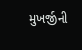મુખર્જીની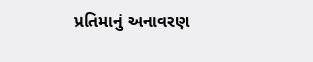પ્રતિમાનું અનાવરણ